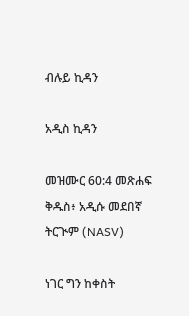ብሉይ ኪዳን

አዲስ ኪዳን

መዝሙር 60:4 መጽሐፍ ቅዱስ፥ አዲሱ መደበኛ ትርጒም (NASV)

ነገር ግን ከቀስት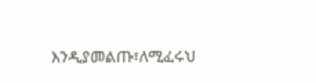እንዲያመልጡ፣ለሚፈሩህ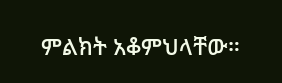ምልክት አቆምህላቸው።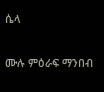ሴላ

ሙሉ ምዕራፍ ማንበብ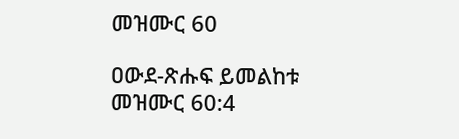መዝሙር 60

ዐውደ-ጽሑፍ ይመልከቱ መዝሙር 60:4